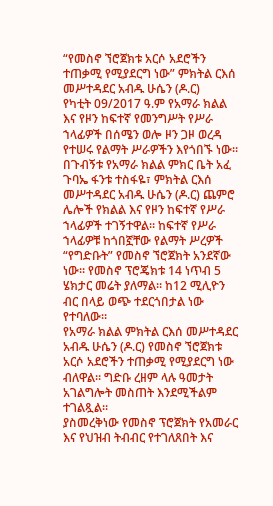“የመስኖ ኘሮጀክቱ አርሶ አደሮችን ተጠቃሚ የሚያደርግ ነው” ምክትል ርእሰ መሥተዳደር አብዱ ሁሴን (ዶ.ር)
የካቲት 09/2017 ዓ.ም የአማራ ክልል እና የዞን ከፍተኛ የመንግሥት የሥራ ኀላፊዎች በሰሜን ወሎ ዞን ጋዞ ወረዳ የተሠሩ የልማት ሥራዎችን እየጎበኙ ነው።
በጉብኝቱ የአማራ ክልል ምክር ቤት አፈ ጉባኤ ፋንቱ ተስፋዬ፣ ምክትል ርእሰ መሥተዳደር አብዱ ሁሴን (ዶ.ር) ጨምሮ ሌሎች የክልል እና የዞን ከፍተኛ የሥራ ኀላፊዎች ተገኝተዋል። ከፍተኛ የሥራ ኀላፊዎቹ ከጎበኟቸው የልማት ሥረዎች “የግድቡት” የመስኖ ኘሮጀክት አንደኛው ነው። የመስኖ ፕሮጄክቱ 14 ነጥብ 5 ሄክታር መሬት ያለማል። ከ12 ሚሊዮን ብር በላይ ወጭ ተደርጎበታል ነው የተባለው።
የአማራ ክልል ምክትል ርእሰ መሥተዳደር አብዱ ሁሴን (ዶ.ር) የመስኖ ኘሮጀክቱ አርሶ አደሮችን ተጠቃሚ የሚያደርግ ነው ብለዋል። ግድቡ ረዘም ላሉ ዓመታት አገልግሎት መስጠት እንደሚችልም ተገልጿል።
ያስመረቅነው የመስኖ ፕሮጀክት የአመራር እና የህዝብ ትብብር የተገለጸበት እና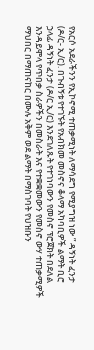የአርሶ አደራችንን የኢኮኖሚ ተጠቃሚነት ለማሳደግ የሚያግዝ ነው ” ዳኝነት ፈንታ (ዶ/ር- ኢ/ር). በጉብኝቱ የተገኙት የአብክመ መስኖና ቆላማ አካባቢዎች ልማት ቢሮ ኃላፊ ዳኝነት ፈንታ (ዶ/ር ኢ/ር) እንደገለጹት የተገነባውን የመስኖ ፕሮጀክት በደለል እንዳይሞላ የጥበቃ ስራዎችን በመስራት እና የተቋቋመውን የመስኖ ውሃ ተጠቃሚዎች ማህበር በማጠናከር በሙሉ አቅም ወደ ልማት በማስገባት የህዝቡን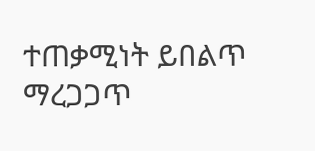ተጠቃሚነት ይበልጥ ማረጋጋጥ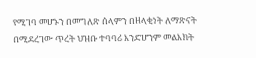የሚገባ መሆኑን በመግለጽ ሰላምን በዘላቂነት ለማጽናት በሚደረገው ጥረት ህዝቡ ተባባሪ እንድሆንም መልእክት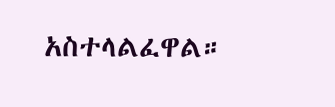አስተላልፈዋል።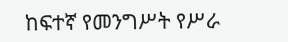ከፍተኛ የመንግሥት የሥራ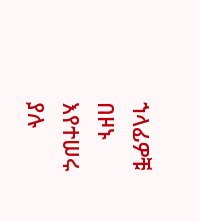ኀላፊዎቹ በዞኑ እየተሠሩ ያሉ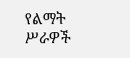የልማት ሥራዎች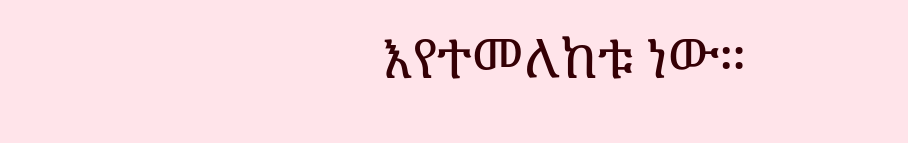እየተመለከቱ ነው።